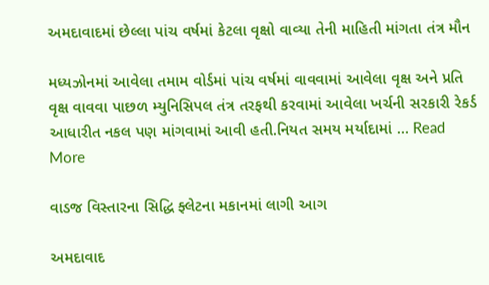અમદાવાદમાં છેલ્લા પાંચ વર્ષમાં કેટલા વૃક્ષો વાવ્યા તેની માહિતી માંગતા તંત્ર મૌન

મધ્યઝોનમાં આવેલા તમામ વોર્ડમાં પાંચ વર્ષમાં વાવવામાં આવેલા વૃક્ષ અને પ્રતિ વૃક્ષ વાવવા પાછળ મ્યુનિસિપલ તંત્ર તરફથી કરવામાં આવેલા ખર્ચની સરકારી રેકર્ડ આધારીત નકલ પણ માંગવામાં આવી હતી.નિયત સમય મર્યાદામાં … Read More

વાડજ વિસ્તારના સિદ્ધિ ફ્લેટના મકાનમાં લાગી આગ

અમદાવાદ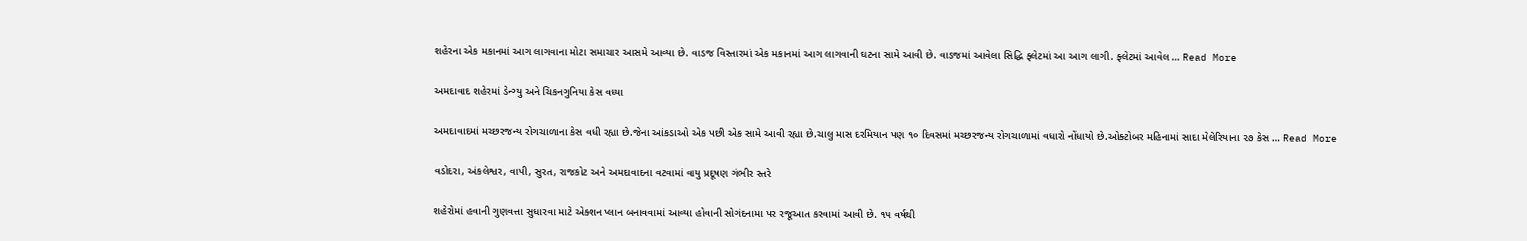શહેરના એક મકાનમાં આગ લાગવાના મોટા સમાચાર આસમે આવ્યા છે. વાડજ વિસ્તારમાં એક મકાનમાં આગ લાગવાની ઘટના સામે આવી છે. વાડજમાં આવેલા સિદ્ધિ ફ્લેટમાં આ આગ લાગી. ફ્લેટમાં આવેલ … Read More

અમદાવાદ શહેરમાં ડેન્ગ્યુ અને ચિકનગુનિયા કેસ વધ્યા

અમદાવાદમાં મચ્છરજન્ય રોગચાળાના કેસ વધી રહ્યા છે.જેના આંકડાઓ એક પછી એક સામે આવી રહ્યા છે.ચાલુ માસ દરમિયાન પણ ૧૦ દિવસમાં મચ્છરજન્ય રોગચાળામાં વધારો નોંધાયો છે.ઓક્ટોબર મહિનામાં સાદા મેલેરિયાના ૨૭ કેસ … Read More

વડોદરા, અંકલેશ્વર, વાપી, સુરત, રાજકોટ અને અમદાવાદના વટવામાં વાયુ પ્રદૂષણ ગંભીર સ્તરે

શહેરોમાં હવાની ગુણવત્તા સુધારવા માટે એક્શન પ્લાન બનાવવામાં આવ્યા હોવાની સોગંદનામા પર રજૂઆત કરવામાં આવી છે. ૧૫ વર્ષથી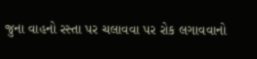જુના વાહનો રસ્તા પર ચલાવવા પર રોક લગાવવાનો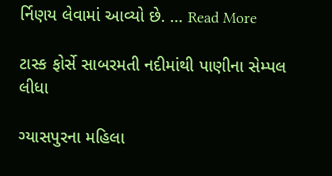ર્નિણય લેવામાં આવ્યો છે. … Read More

ટાસ્ક ફોર્સે સાબરમતી નદીમાંથી પાણીના સેમ્પલ લીધા

ગ્યાસપુરના મહિલા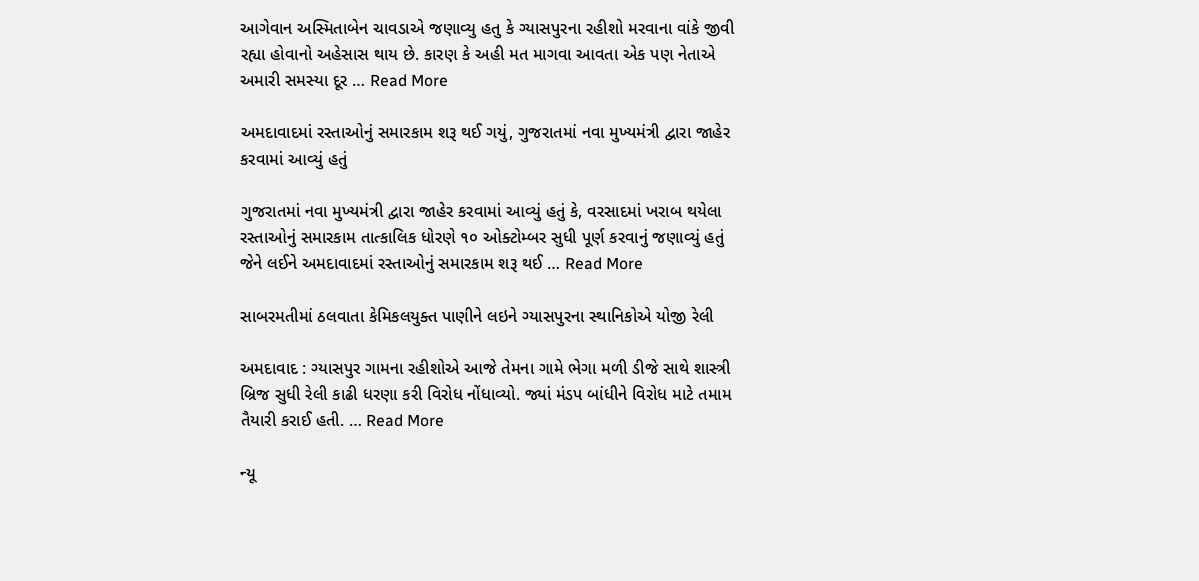આગેવાન અસ્મિતાબેન ચાવડાએ જણાવ્યુ હતુ કે ગ્યાસપુરના રહીશો મરવાના વાંકે જીવી રહ્યા હોવાનો અહેસાસ થાય છે. કારણ કે અહી મત માગવા આવતા એક પણ નેતાએ અમારી સમસ્યા દૂર … Read More

અમદાવાદમાં રસ્તાઓનું સમારકામ શરૂ થઈ ગયું, ગુજરાતમાં નવા મુખ્યમંત્રી દ્વારા જાહેર કરવામાં આવ્યું હતું

ગુજરાતમાં નવા મુખ્યમંત્રી દ્વારા જાહેર કરવામાં આવ્યું હતું કે, વરસાદમાં ખરાબ થયેલા રસ્તાઓનું સમારકામ તાત્કાલિક ધોરણે ૧૦ ઓક્ટોમ્બર સુધી પૂર્ણ કરવાનું જણાવ્યું હતું જેને લઈને અમદાવાદમાં રસ્તાઓનું સમારકામ શરૂ થઈ … Read More

સાબરમતીમાં ઠલવાતા કેમિકલયુક્ત પાણીને લઇને ગ્યાસપુરના સ્થાનિકોએ યોજી રેલી

અમદાવાદ : ગ્યાસપુર ગામના રહીશોએ આજે તેમના ગામે ભેગા મળી ડીજે સાથે શાસ્ત્રી બ્રિજ સુધી રેલી કાઢી ધરણા કરી વિરોધ નોંધાવ્યો. જ્યાં મંડપ બાંધીને વિરોધ માટે તમામ તૈયારી કરાઈ હતી. … Read More

ન્યૂ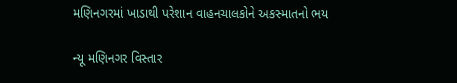મણિનગરમાં ખાડાથી પરેશાન વાહનચાલકોને અકસ્માતનો ભય

ન્યૂ મણિનગર વિસ્તાર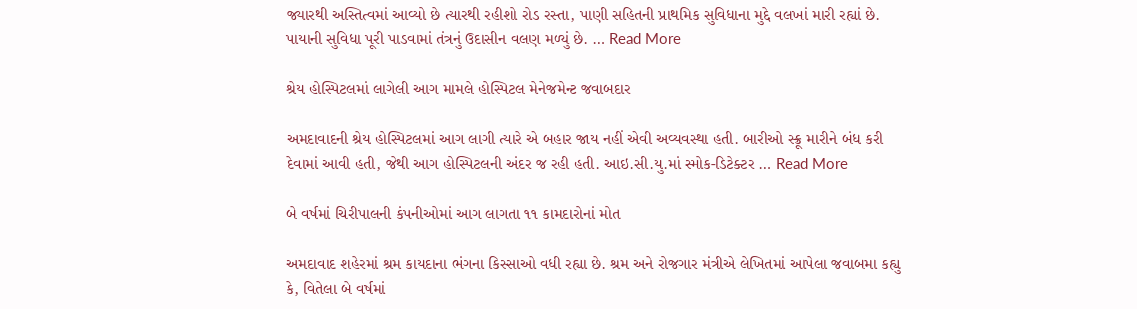જ્યારથી અસ્તિત્વમાં આવ્યો છે ત્યારથી રહીશો રોડ રસ્તા, પાણી સહિતની પ્રાથમિક સુવિધાના મુદ્દે વલખાં મારી રહ્યાં છે. પાયાની સુવિધા પૂરી પાડવામાં તંત્રનું ઉદાસીન વલણ મળ્યું છે. … Read More

શ્રેય હોસ્પિટલમાં લાગેલી આગ મામલે હોસ્પિટલ મેનેજમેન્ટ જવાબદાર

અમદાવાદની શ્રેય હોસ્પિટલમાં આગ લાગી ત્યારે એ બહાર જાય નહીં એવી અવ્યવસ્થા હતી. બારીઓ સ્ક્રૂ મારીને બંધ કરી દેવામાં આવી હતી, જેથી આગ હોસ્પિટલની અંદર જ રહી હતી. આઇ.સી.યુ.માં સ્મોક-ડિટેક્ટર … Read More

બે વર્ષમાં ચિરીપાલની કંપનીઓમાં આગ લાગતા ૧૧ કામદારોનાં મોત

અમદાવાદ શહેરમાં શ્રમ કાયદાના ભંગના કિસ્સાઓ વધી રહ્યા છે. શ્રમ અને રોજગાર મંત્રીએ લેખિતમાં આપેલા જવાબમા કહ્યુ કે, વિતેલા બે વર્ષમાં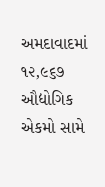અમદાવાદમાં ૧૨,૯૬૭ ઔદ્યોગિક એકમો સામે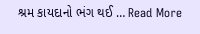શ્રમ કાયદાનો ભંગ થઈ … Read More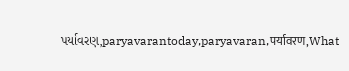પર્યાવરણ,paryavarantoday,paryavaran,पर्यावरण,What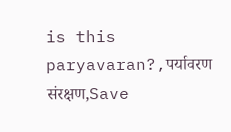is this paryavaran?,पर्यावरण संरक्षण,Save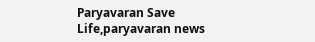Paryavaran Save Life,paryavaran news